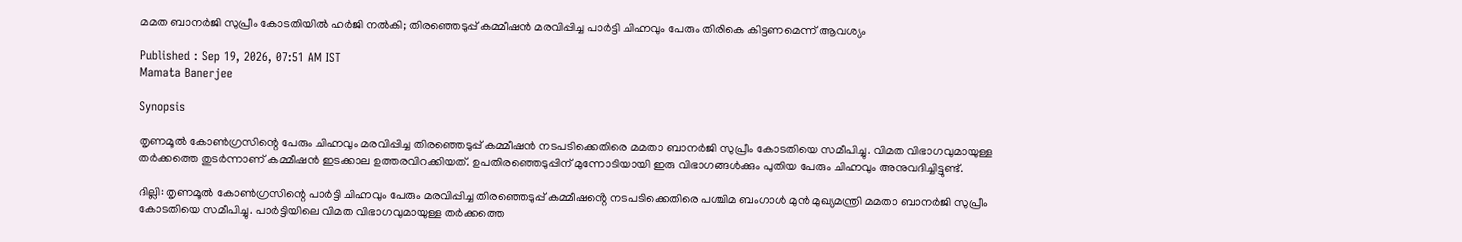മമത ബാനർജി സുപ്രീം കോടതിയിൽ ഹർജി നൽകി; തിരഞ്ഞെടുപ്പ് കമ്മീഷൻ മരവിപ്പിച്ച പാർട്ടി ചിഹ്നവും പേരും തിരികെ കിട്ടണമെന്ന് ആവശ്യം

Published : Sep 19, 2026, 07:51 AM IST
Mamata Banerjee

Synopsis

തൃണമൂൽ കോൺഗ്രസിന്റെ പേരും ചിഹ്നവും മരവിപ്പിച്ച തിരഞ്ഞെടുപ്പ് കമ്മീഷൻ നടപടിക്കെതിരെ മമതാ ബാനർജി സുപ്രീം കോടതിയെ സമീപിച്ചു. വിമത വിഭാഗവുമായുള്ള തർക്കത്തെ തുടർന്നാണ് കമ്മീഷൻ ഇടക്കാല ഉത്തരവിറക്കിയത്. ഉപതിരഞ്ഞെടുപ്പിന് മുന്നോടിയായി ഇരു വിഭാഗങ്ങൾക്കും പുതിയ പേരും ചിഹ്നവും അനുവദിച്ചിട്ടുണ്ട്.

ദില്ലി: തൃണമൂൽ കോൺഗ്രസിന്റെ പാർട്ടി ചിഹ്നവും പേരും മരവിപ്പിച്ച തിരഞ്ഞെടുപ്പ് കമ്മീഷൻ്റെ നടപടിക്കെതിരെ പശ്ചിമ ബംഗാൾ മുൻ മുഖ്യമന്ത്രി മമതാ ബാനർജി സുപ്രീം കോടതിയെ സമീപിച്ചു. പാർട്ടിയിലെ വിമത വിഭാഗവുമായുള്ള തർക്കത്തെ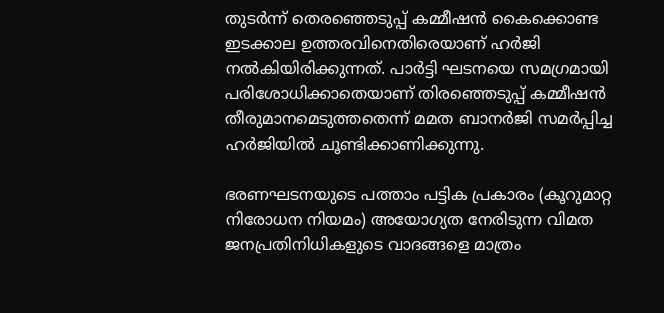തുടർന്ന് തെരഞ്ഞെടുപ്പ് കമ്മീഷൻ കൈക്കൊണ്ട ഇടക്കാല ഉത്തരവിനെതിരെയാണ് ഹർജി നൽകിയിരിക്കുന്നത്. പാർട്ടി ഘടനയെ സമഗ്രമായി പരിശോധിക്കാതെയാണ് തിരഞ്ഞെടുപ്പ് കമ്മീഷൻ തീരുമാനമെടുത്തതെന്ന് മമത ബാനർജി സമർപ്പിച്ച ഹർജിയിൽ ചൂണ്ടിക്കാണിക്കുന്നു.

ഭരണഘടനയുടെ പത്താം പട്ടിക പ്രകാരം (കൂറുമാറ്റ നിരോധന നിയമം) അയോഗ്യത നേരിടുന്ന വിമത ജനപ്രതിനിധികളുടെ വാദങ്ങളെ മാത്രം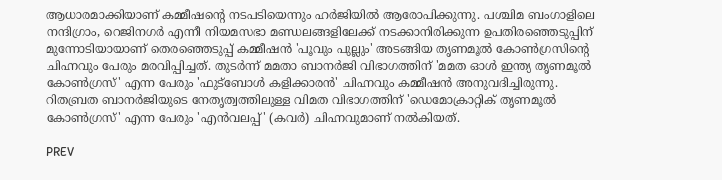ആധാരമാക്കിയാണ് കമ്മീഷന്റെ നടപടിയെന്നും ഹർജിയിൽ ആരോപിക്കുന്നു. പശ്ചിമ ബംഗാളിലെ നന്ദിഗ്രാം, റെജിനഗർ എന്നീ നിയമസഭാ മണ്ഡലങ്ങളിലേക്ക് നടക്കാനിരിക്കുന്ന ഉപതിരഞ്ഞെടുപ്പിന് മുന്നോടിയായാണ് തെരഞ്ഞെടുപ്പ് കമ്മീഷൻ 'പൂവും പുല്ലും' അടങ്ങിയ തൃണമൂൽ കോൺഗ്രസിന്റെ ചിഹ്നവും പേരും മരവിപ്പിച്ചത്. തുടർന്ന് മമതാ ബാനർജി വിഭാഗത്തിന് 'മമത ഓൾ ഇന്ത്യ തൃണമൂൽ കോൺഗ്രസ്' എന്ന പേരും 'ഫുട്ബോൾ കളിക്കാരൻ' ചിഹ്നവും കമ്മീഷൻ അനുവദിച്ചിരുന്നു. റിതബ്രത ബാനർജിയുടെ നേതൃത്വത്തിലുള്ള വിമത വിഭാഗത്തിന് 'ഡെമോക്രാറ്റിക് തൃണമൂൽ കോൺഗ്രസ്' എന്ന പേരും 'എൻവലപ്പ്' (കവർ) ചിഹ്നവുമാണ് നൽകിയത്.

PREV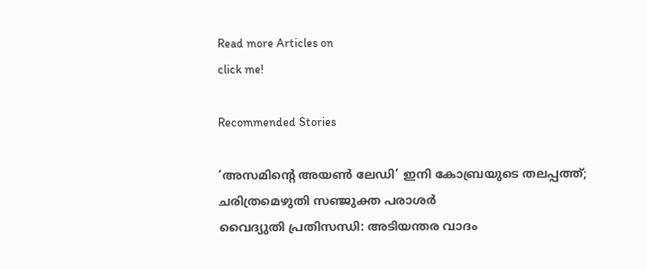Read more Articles on
click me!

Recommended Stories

‘അസമിന്റെ അയൺ ലേഡി’ ഇനി കോബ്രയുടെ തലപ്പത്ത്; ചരിത്രമെഴുതി സഞ്ജുക്ത പരാശർ
വൈദ്യുതി പ്രതിസന്ധി: അടിയന്തര വാദം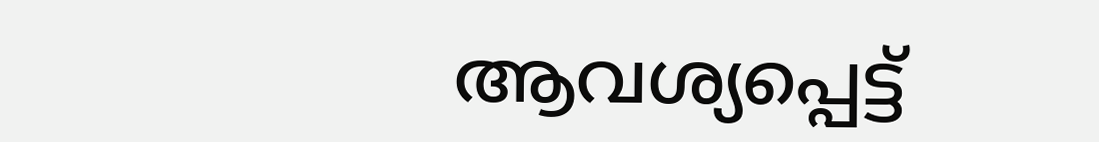ആവശ്യപ്പെട്ട്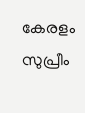കേരളം സുപ്രീം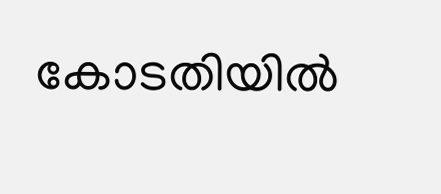കോടതിയിൽ